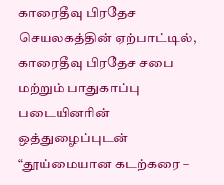காரைதீவு பிரதேச செயலகத்தின் ஏற்பாட்டில், காரைதீவு பிரதேச சபை மற்றும் பாதுகாப்பு படையினரின் ஒத்துழைப்புடன் “தூய்மையான கடற்கரை –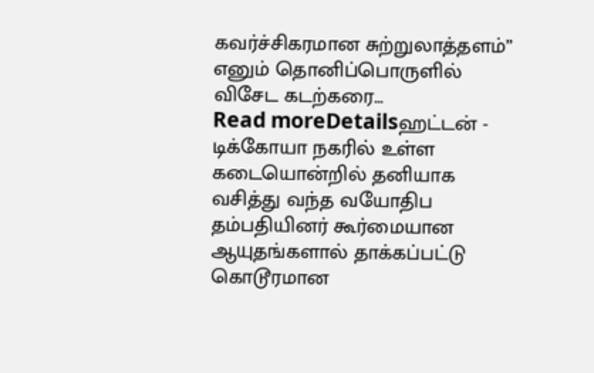கவர்ச்சிகரமான சுற்றுலாத்தளம்” எனும் தொனிப்பொருளில் விசேட கடற்கரை...
Read moreDetailsஹட்டன் - டிக்கோயா நகரில் உள்ள கடையொன்றில் தனியாக வசித்து வந்த வயோதிப தம்பதியினர் கூர்மையான ஆயுதங்களால் தாக்கப்பட்டு கொடூரமான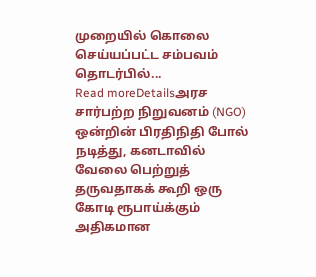முறையில் கொலை செய்யப்பட்ட சம்பவம் தொடர்பில்...
Read moreDetailsஅரச சார்பற்ற நிறுவனம் (NGO) ஒன்றின் பிரதிநிதி போல் நடித்து, கனடாவில் வேலை பெற்றுத் தருவதாகக் கூறி ஒரு கோடி ரூபாய்க்கும் அதிகமான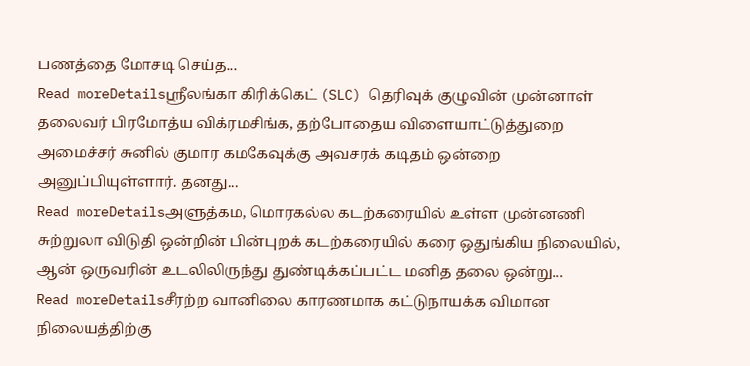பணத்தை மோசடி செய்த...
Read moreDetailsஸ்ரீலங்கா கிரிக்கெட் (SLC) தெரிவுக் குழுவின் முன்னாள் தலைவர் பிரமோத்ய விக்ரமசிங்க, தற்போதைய விளையாட்டுத்துறை அமைச்சர் சுனில் குமார கமகேவுக்கு அவசரக் கடிதம் ஒன்றை அனுப்பியுள்ளார். தனது...
Read moreDetailsஅளுத்கம, மொரகல்ல கடற்கரையில் உள்ள முன்னணி சுற்றுலா விடுதி ஒன்றின் பின்புறக் கடற்கரையில் கரை ஒதுங்கிய நிலையில், ஆன் ஒருவரின் உடலிலிருந்து துண்டிக்கப்பட்ட மனித தலை ஒன்று...
Read moreDetailsசீரற்ற வானிலை காரணமாக கட்டுநாயக்க விமான நிலையத்திற்கு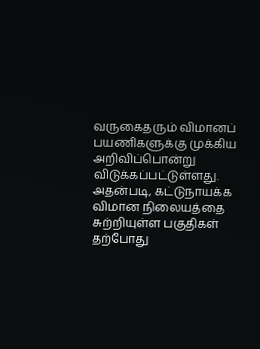வருகைதரும் விமானப் பயணிகளுக்கு முக்கிய அறிவிப்பொன்று விடுக்கப்பட்டுள்ளது. அதன்படி, கட்டுநாயக்க விமான நிலையத்தை சுற்றியுள்ள பகுதிகள் தற்போது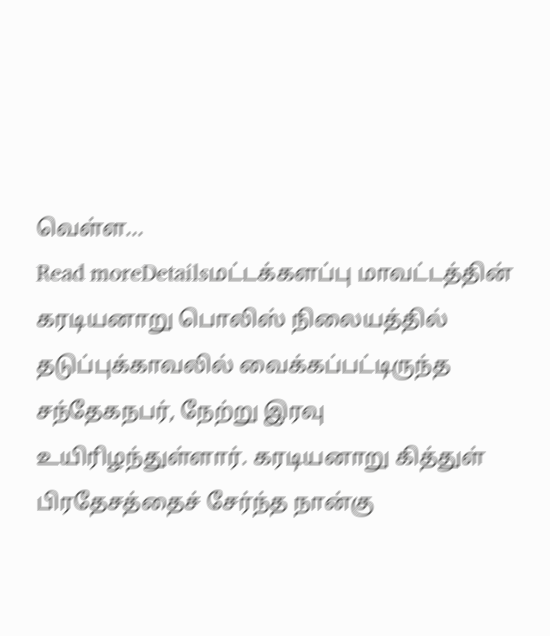வெள்ள...
Read moreDetailsமட்டக்களப்பு மாவட்டத்தின் கரடியனாறு பொலிஸ் நிலையத்தில் தடுப்புக்காவலில் வைக்கப்பட்டிருந்த சந்தேகநபர், நேற்று இரவு உயிரிழந்துள்ளார். கரடியனாறு கித்துள் பிரதேசத்தைச் சேர்ந்த நான்கு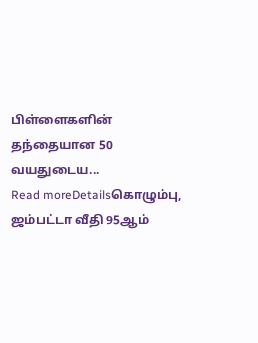பிள்ளைகளின் தந்தையான 50 வயதுடைய...
Read moreDetailsகொழும்பு, ஜம்பட்டா வீதி 95ஆம்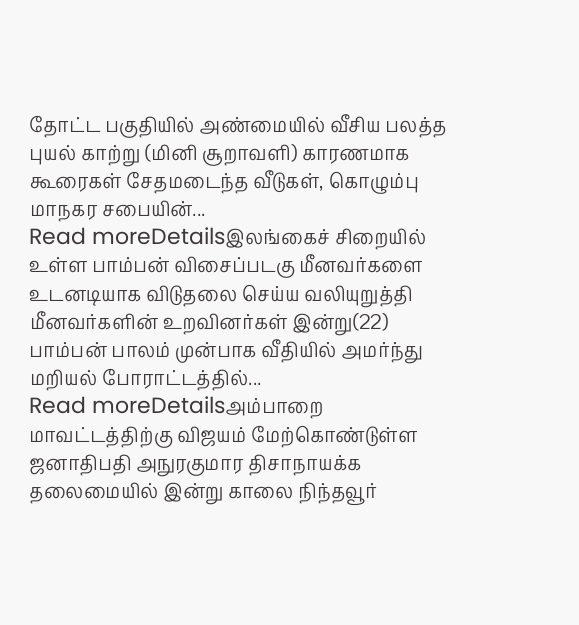தோட்ட பகுதியில் அண்மையில் வீசிய பலத்த புயல் காற்று (மினி சூறாவளி) காரணமாக கூரைகள் சேதமடைந்த வீடுகள், கொழும்பு மாநகர சபையின்...
Read moreDetailsஇலங்கைச் சிறையில் உள்ள பாம்பன் விசைப்படகு மீனவர்களை உடனடியாக விடுதலை செய்ய வலியுறுத்தி மீனவர்களின் உறவினர்கள் இன்று(22) பாம்பன் பாலம் முன்பாக வீதியில் அமர்ந்து மறியல் போராட்டத்தில்...
Read moreDetailsஅம்பாறை மாவட்டத்திற்கு விஜயம் மேற்கொண்டுள்ள ஜனாதிபதி அநுரகுமார திசாநாயக்க தலைமையில் இன்று காலை நிந்தவூர்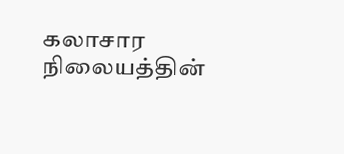கலாசார நிலையத்தின்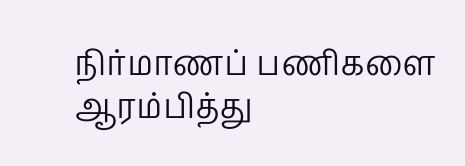நிர்மாணப் பணிகளை ஆரம்பித்து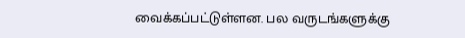வைக்கப்பட்டுள்ளன. பல வருடங்களுக்கு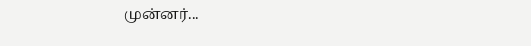முன்னர்...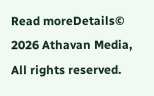Read moreDetails© 2026 Athavan Media, All rights reserved.